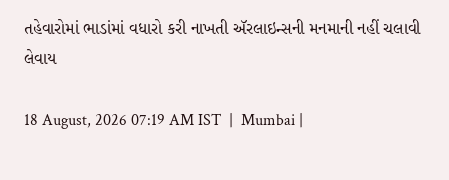તહેવારોમાં ભાડાંમાં વધારો કરી નાખતી ઍરલાઇન્સની મનમાની નહીં ચલાવી લેવાય

18 August, 2026 07:19 AM IST  |  Mumbai |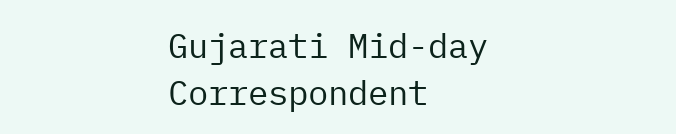Gujarati Mid-day Correspondent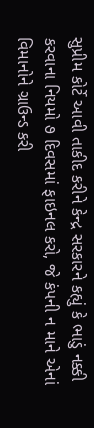સુપ્રીમ કોર્ટે આવી તાકીદ કરીને કેન્દ્ર સરકારને કહ્યું કે ભાડું નક્કી કરવાના નિયમો ૭ દિવસમાં ફાઇનલ કરો, જે કંપની ન માને એનાં વિમાનોને ગ્રાઉન્ડ કરી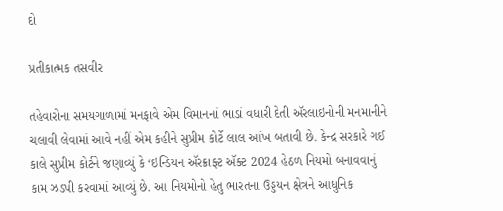દો

પ્રતીકાત્મક તસવીર

તહેવારોના સમયગાળામાં મનફાવે એમ વિમાનનાં ભાડાં વધારી દેતી ઍરલાઇનોની મનમાનીને ચલાવી લેવામાં આવે નહીં એમ કહીને સુપ્રીમ કોર્ટે લાલ આંખ બતાવી છે. કેન્દ્ર સરકારે ગઈ કાલે સુપ્રીમ કોર્ટને જણાવ્યું કે ‘ઇન્ડિયન ઍરક્રાફ્ટ ઍક્ટ 2024 હેઠળ નિયમો બનાવવાનું કામ ઝડપી કરવામાં આવ્યું છે. આ નિયમોનો હેતુ ભારતના ઉડ્ડયન ક્ષેત્રને આધુનિક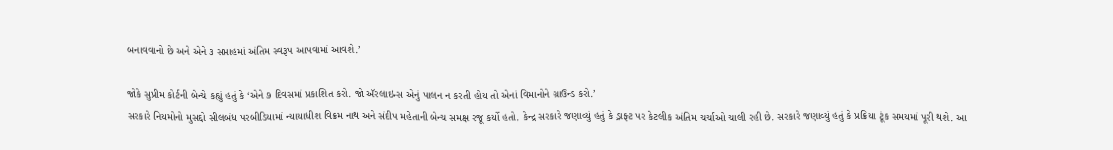બનાવવાનો છે અને એને ૩ સપ્તાહમાં અંતિમ સ્વરૂપ આપવામાં આવશે.’

જોકે સુપ્રીમ કોર્ટની બેન્ચે કહ્યું હતું કે ‘એને ૭ દિવસમાં પ્રકાશિત કરો. જો ઍરલાઇન્સ એનું પાલન ન કરતી હોય તો એનાં વિમાનોને ગ્રાઉન્ડ કરો.’
સરકારે નિયમોનો મુસદ્દો સીલબંધ પરબીડિયામાં ન્યાયાધીશ વિક્રમ નાથ અને સંદીપ મહેતાની બેન્ચ સમક્ષ રજૂ કર્યો હતો. કેન્દ્ર સરકારે જણાવ્યું હતું કે ડ્રાફ્ટ પર કેટલીક અંતિમ ચર્ચાઓ ચાલી રહી છે. સરકારે જણાવ્યું હતું કે પ્રક્રિયા ટૂંક સમયમાં પૂરી થશે. આ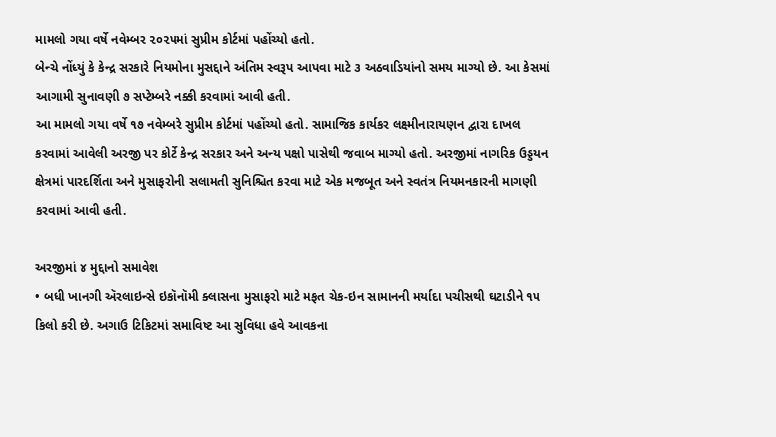મામલો ગયા વર્ષે નવેમ્બર ૨૦૨૫માં સુપ્રીમ કોર્ટમાં પહોંચ્યો હતો.
બેન્ચે નોંધ્યું કે કેન્દ્ર સરકારે નિયમોના મુસદ્દાને અંતિમ સ્વરૂપ આપવા માટે ૩ અઠવાડિયાંનો સમય માગ્યો છે. આ કેસમાં આગામી સુનાવણી ૭ સપ્ટેમ્બરે નક્કી કરવામાં આવી હતી.
આ મામલો ગયા વર્ષે ૧૭ નવેમ્બરે સુપ્રીમ કોર્ટમાં પહોંચ્યો હતો. સામાજિક કાર્યકર લક્ષ્મીનારાયણન દ્વારા દાખલ કરવામાં આવેલી અરજી પર કોર્ટે કેન્દ્ર સરકાર અને અન્ય પક્ષો પાસેથી જવાબ માગ્યો હતો. અરજીમાં નાગરિક ઉડ્ડયન ક્ષેત્રમાં પારદર્શિતા અને મુસાફરોની સલામતી સુનિશ્ચિત કરવા માટે એક મજબૂત અને સ્વતંત્ર નિયમનકારની માગણી કરવામાં આવી હતી.

અરજીમાં ૪ મુદ્દાનો સમાવેશ
• બધી ખાનગી ઍરલાઇન્સે ઇકૉનૉમી ક્લાસના મુસાફરો માટે મફત ચેક-ઇન સામાનની મર્યાદા પચીસથી ઘટાડીને ૧૫ કિલો કરી છે. અગાઉ ટિકિટમાં સમાવિષ્ટ આ સુવિધા હવે આવકના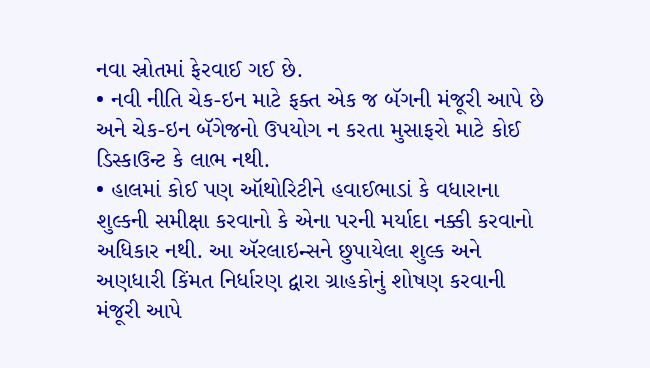નવા સ્રોતમાં ફેરવાઈ ગઈ છે.
• નવી નીતિ ચેક-ઇન માટે ફક્ત એક જ બૅગની મંજૂરી આપે છે અને ચેક-ઇન બૅગેજનો ઉપયોગ ન કરતા મુસાફરો માટે કોઈ ડિસ્કાઉન્ટ કે લાભ નથી.
• હાલમાં કોઈ પણ ઑથોરિટીને હવાઈભાડાં કે વધારાના શુલ્કની સમીક્ષા કરવાનો કે એના પરની મર્યાદા નક્કી કરવાનો અધિકાર નથી. આ ઍરલાઇન્સને છુપાયેલા શુલ્ક અને અણધારી કિંમત નિર્ધારણ દ્વારા ગ્રાહકોનું શોષણ કરવાની મંજૂરી આપે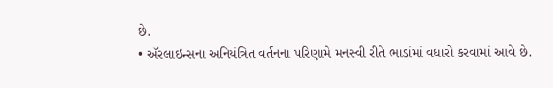છે.
• ઍરલાઇન્સના અનિયંત્રિત વર્તનના પરિણામે મનસ્વી રીતે ભાડાંમાં વધારો કરવામાં આવે છે.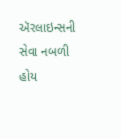ઍરલાઇન્સની સેવા નબળી હોય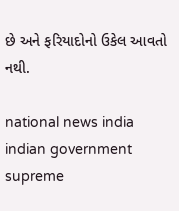છે અને ફરિયાદોનો ઉકેલ આવતો નથી.

national news india indian government supreme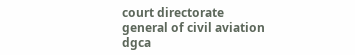court directorate general of civil aviation dgca